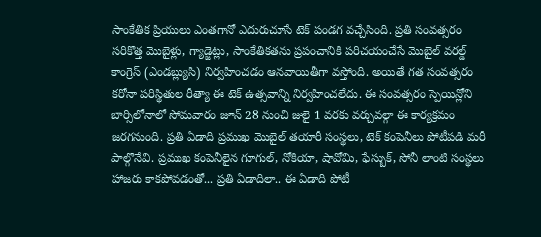సాంకేతిక ప్రియులు ఎంతగానో ఎదురుచూసే టెక్ పండగ వచ్చేసింది. ప్రతి సంవత్సరం సరికొత్త మొబైళ్లు, గ్యాడ్జెట్లు, సాంకేతికతను ప్రపంచానికి పరిచయంచేసే మొబైల్ వరల్డ్ కాంగ్రెస్ (ఎండబ్ల్యుసి) నిర్వహించడం ఆనవాయితీగా వస్తోంది. అయితే గత సంవత్సరం కరోనా పరిస్థితుల రీత్యా ఈ టెక్ ఉత్సవాన్ని నిర్వహించలేదు. ఈ సంవత్సరం స్పెయిన్లోని బార్సిలోనాలో సోమవారం జూన్ 28 నుంచి జులై 1 వరకు వర్చువల్గా ఈ కార్యక్రమం జరగనుంది. ప్రతి ఏడాది ప్రముఖ మొబైల్ తయారీ సంస్థలు, టెక్ కంపెనీలు పోటీపడి మరీ పాల్గొనేవి. ప్రముఖ కంపెనీలైన గూగుల్, నోకియా, షావోమి, ఫేస్బుక్, సోనీ లాంటి సంస్థలు హాజరు కాకపోవడంతో... ప్రతి ఏడాదిలా.. ఈ ఏడాది పోటీ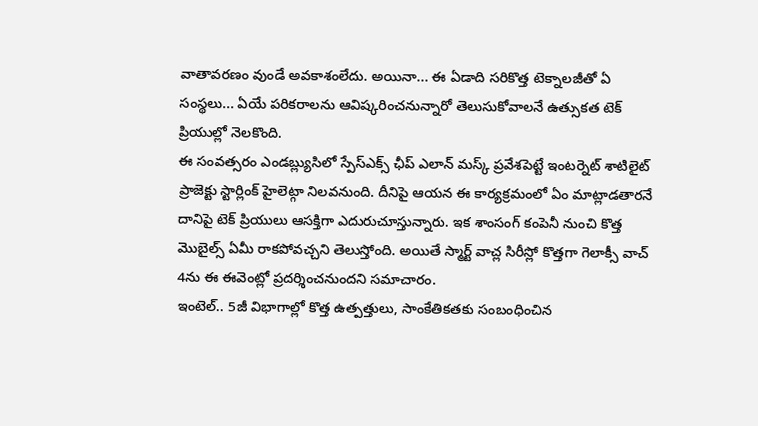వాతావరణం వుండే అవకాశంలేదు. అయినా... ఈ ఏడాది సరికొత్త టెక్నాలజీతో ఏ సంస్థలు... ఏయే పరికరాలను ఆవిష్కరించనున్నారో తెలుసుకోవాలనే ఉత్సుకత టెక్ ప్రియుల్లో నెలకొంది.
ఈ సంవత్సరం ఎండబ్ల్యుసిలో స్పేస్ఎక్స్ ఛీప్ ఎలాన్ మస్క్ ప్రవేశపెట్టే ఇంటర్నెట్ శాటిలైట్ ప్రాజెక్టు స్టార్లింక్ హైలెట్గా నిలవనుంది. దీనిపై ఆయన ఈ కార్యక్రమంలో ఏం మాట్లాడతారనే దానిపై టెక్ ప్రియులు ఆసక్తిగా ఎదురుచూస్తున్నారు. ఇక శాంసంగ్ కంపెనీ నుంచి కొత్త మొబైల్స్ ఏమీ రాకపోవచ్చని తెలుస్తోంది. అయితే స్మార్ట్ వాచ్ల సిరీస్లో కొత్తగా గెలాక్సీ వాచ్ 4ను ఈ ఈవెంట్లో ప్రదర్శించనుందని సమాచారం.
ఇంటెల్.. 5జీ విభాగాల్లో కొత్త ఉత్పత్తులు, సాంకేతికతకు సంబంధించిన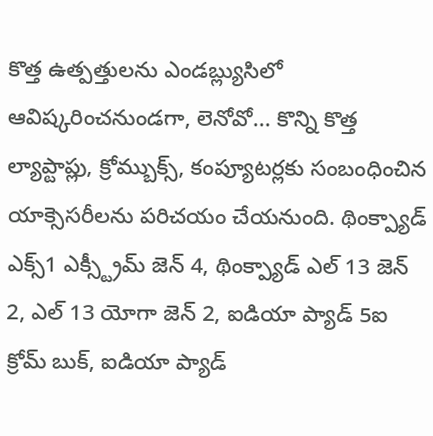కొత్త ఉత్పత్తులను ఎండబ్ల్యుసిలో ఆవిష్కరించనుండగా, లెనోవో... కొన్ని కొత్త ల్యాప్టాప్లు, క్రోమ్బుక్స్, కంప్యూటర్లకు సంబంధించిన యాక్సెసరీలను పరిచయం చేయనుంది. థింక్ప్యాడ్ ఎక్స్1 ఎక్స్ట్రీమ్ జెన్ 4, థింక్ప్యాడ్ ఎల్ 13 జెన్ 2, ఎల్ 13 యోగా జెన్ 2, ఐడియా ప్యాడ్ 5ఐ క్రోమ్ బుక్, ఐడియా ప్యాడ్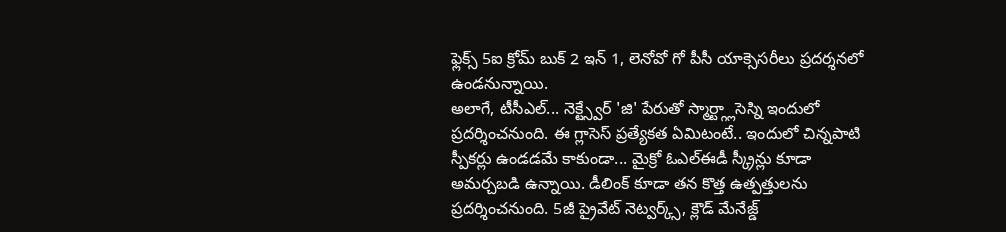ఫ్లెక్స్ 5ఐ క్రోమ్ బుక్ 2 ఇన్ 1, లెనోవో గో పీసీ యాక్సెసరీలు ప్రదర్శనలో ఉండనున్నాయి.
అలాగే, టీసీఎల్... నెక్ట్స్వేర్ 'జి' పేరుతో స్మార్ట్గ్లాసెస్ని ఇందులో ప్రదర్శించనుంది. ఈ గ్లాసెస్ ప్రత్యేకత ఏమిటంటే.. ఇందులో చిన్నపాటి స్పీకర్లు ఉండడమే కాకుండా... మైక్రో ఓఎల్ఈడీ స్క్రీన్లు కూడా అమర్చబడి ఉన్నాయి. డీలింక్ కూడా తన కొత్త ఉత్పత్తులను ప్రదర్శించనుంది. 5జీ ప్రైవేట్ నెట్వర్క్స్, క్లౌడ్ మేనేజ్డ్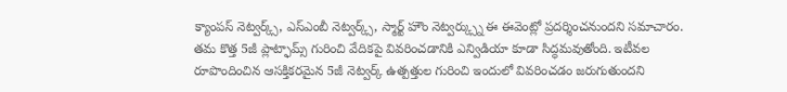క్యాంపస్ నెట్వర్క్స్, ఎస్ఎంబీ నెట్వర్క్స్, స్మార్ట్ హౌం నెట్వర్క్స్ను ఈ ఈవెంట్లో ప్రదర్శించనుందని సమాచారం.
తమ కొత్త 5జీ ప్లాట్ఫామ్స్ గురించి వేదికపై వివరించడానికి ఎన్విడియా కూడా సిద్ధమవుతోంది. ఇటీవల రూపొందించిన ఆసక్తికరమైన 5జీ నెట్వర్క్ ఉత్పత్తుల గురించి ఇందులో వివరించడం జరుగుతుందని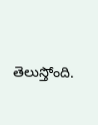తెలుస్తోంది.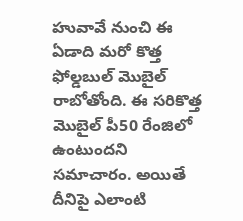హువావే నుంచి ఈ ఏడాది మరో కొత్త ఫోల్డబుల్ మొబైల్ రాబోతోంది. ఈ సరికొత్త మొబైల్ పీ50 రేంజిలో ఉంటుందని సమాచారం. అయితే దీనిపై ఎలాంటి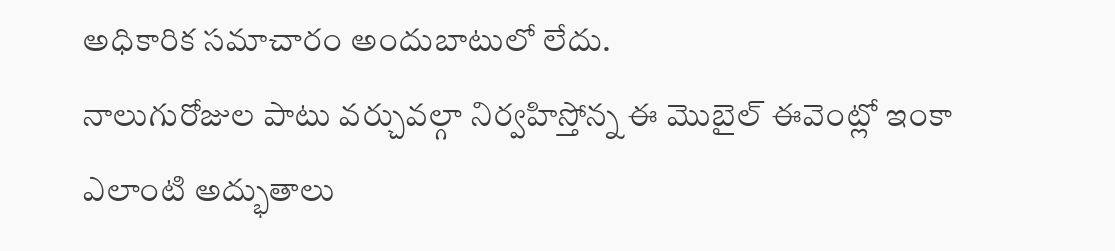అధికారిక సమాచారం అందుబాటులో లేదు.
నాలుగురోజుల పాటు వర్చువల్గా నిర్వహిస్తోన్న ఈ మొబైల్ ఈవెంట్లో ఇంకా ఎలాంటి అద్భుతాలు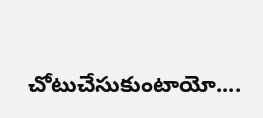చోటుచేసుకుంటాయో....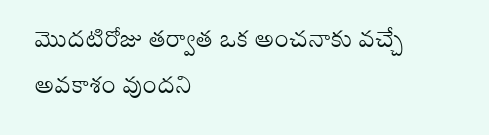మొదటిరోజు తర్వాత ఒక అంచనాకు వచ్చే అవకాశం వుందని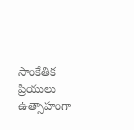సాంకేతిక ప్రియులు ఉత్సాహంగా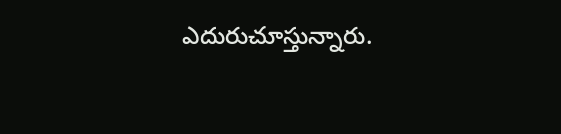ఎదురుచూస్తున్నారు.